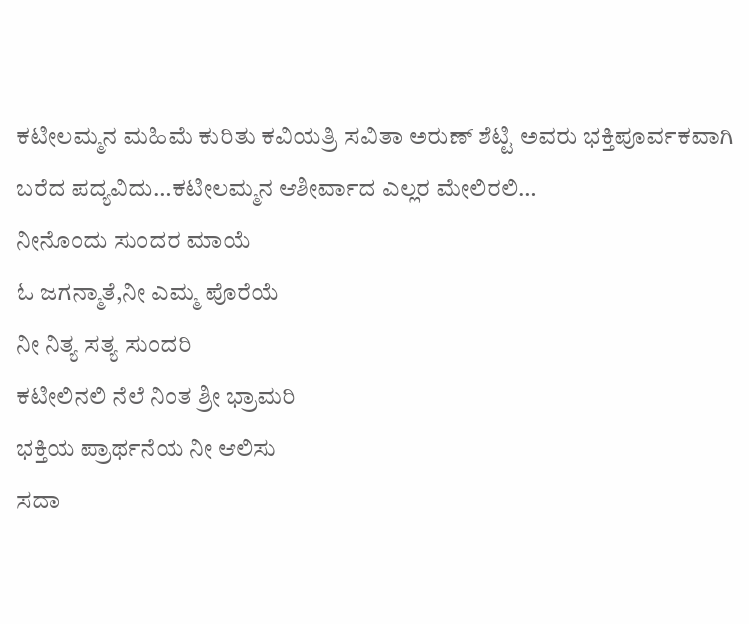ಕಟೀಲಮ್ಮನ ಮಹಿಮೆ ಕುರಿತು ಕವಿಯತ್ರಿ ಸವಿತಾ ಅರುಣ್ ಶೆಟ್ಟಿ ಅವರು ಭಕ್ತಿಪೂರ್ವಕವಾಗಿ ಬರೆದ ಪದ್ಯವಿದು…ಕಟೀಲಮ್ಮನ ಆಶೀರ್ವಾದ ಎಲ್ಲರ ಮೇಲಿರಲಿ…
ನೀನೊಂದು ಸುಂದರ ಮಾಯೆ
ಓ ಜಗನ್ಮಾತೆ,ನೀ ಎಮ್ಮ ಪೊರೆಯೆ
ನೀ ನಿತ್ಯ ಸತ್ಯ ಸುಂದರಿ
ಕಟೀಲಿನಲಿ ನೆಲೆ ನಿಂತ ಶ್ರೀ ಭ್ರಾಮರಿ
ಭಕ್ತಿಯ ಪ್ರಾರ್ಥನೆಯ ನೀ ಆಲಿಸು
ಸದಾ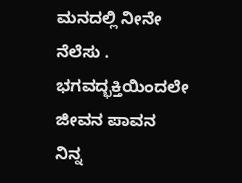ಮನದಲ್ಲಿ ನೀನೇ ನೆಲೆಸು .
ಭಗವದ್ಭಕ್ತಿಯಿಂದಲೇ ಜೀವನ ಪಾವನ
ನಿನ್ನ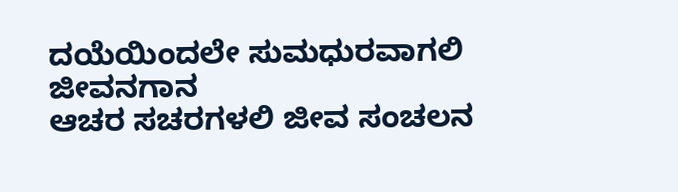ದಯೆಯಿಂದಲೇ ಸುಮಧುರವಾಗಲಿ ಜೀವನಗಾನ
ಆಚರ ಸಚರಗಳಲಿ ಜೀವ ಸಂಚಲನ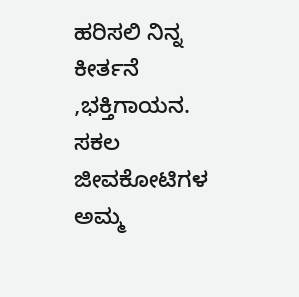ಹರಿಸಲಿ ನಿನ್ನ ಕೀರ್ತನೆ ,ಭಕ್ತಿಗಾಯನ.
ಸಕಲ ಜೀವಕೋಟಿಗಳ ಅಮ್ಮ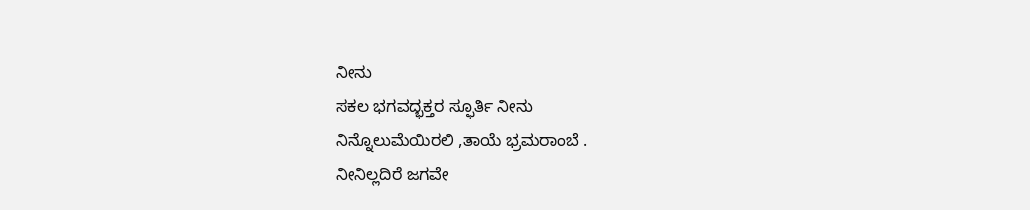ನೀನು
ಸಕಲ ಭಗವದ್ಭಕ್ತರ ಸ್ಫೂರ್ತಿ ನೀನು
ನಿನ್ನೊಲುಮೆಯಿರಲಿ ,ತಾಯೆ ಭ್ರಮರಾಂಬೆ .
ನೀನಿಲ್ಲದಿರೆ ಜಗವೇ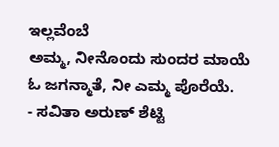ಇಲ್ಲವೆಂಬೆ
ಅಮ್ಮ, ನೀನೊಂದು ಸುಂದರ ಮಾಯೆ
ಓ ಜಗನ್ಮಾತೆ, ನೀ ಎಮ್ಮ ಪೊರೆಯೆ.
- ಸವಿತಾ ಅರುಣ್ ಶೆಟ್ಟಿ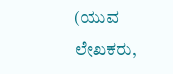(ಯುವ ಲೇಖಕರು,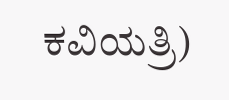ಕವಿಯತ್ರಿ)